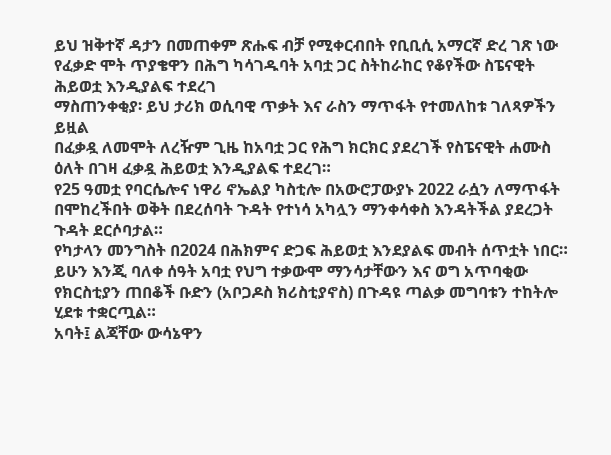ይህ ዝቅተኛ ዳታን በመጠቀም ጽሑፍ ብቻ የሚቀርብበት የቢቢሲ አማርኛ ድረ ገጽ ነው
የፈቃድ ሞት ጥያቄዋን በሕግ ካሳገዱባት አባቷ ጋር ስትከራከር የቆየችው ስፔናዊት ሕይወቷ እንዲያልፍ ተደረገ
ማስጠንቀቂያ፡ ይህ ታሪክ ወሲባዊ ጥቃት እና ራስን ማጥፋት የተመለከቱ ገለጻዎችን ይዟል
በፈቃዷ ለመሞት ለረዥም ጊዜ ከአባቷ ጋር የሕግ ክርክር ያደረገች የስፔናዊት ሐሙስ ዕለት በገዛ ፈቃዷ ሕይወቷ እንዲያልፍ ተደረገ።
የ25 ዓመቷ የባርሴሎና ነዋሪ ኖኤልያ ካስቲሎ በአውሮፓውያኑ 2022 ራሷን ለማጥፋት በሞከረችበት ወቅት በደረሰባት ጉዳት የተነሳ አካሏን ማንቀሳቀስ እንዳትችል ያደረጋት ጉዳት ደርሶባታል።
የካታላን መንግስት በ2024 በሕክምና ድጋፍ ሕይወቷ እንደያልፍ መብት ሰጥቷት ነበር። ይሁን እንጂ ባለቀ ሰዓት አባቷ የህግ ተቃውሞ ማንሳታቸውን እና ወግ አጥባቂው የክርስቲያን ጠበቆች ቡድን (አቦጋዶስ ክሪስቲያኖስ) በጉዳዩ ጣልቃ መግባቱን ተከትሎ ሂደቱ ተቋርጧል።
አባት፤ ልጃቸው ውሳኔዋን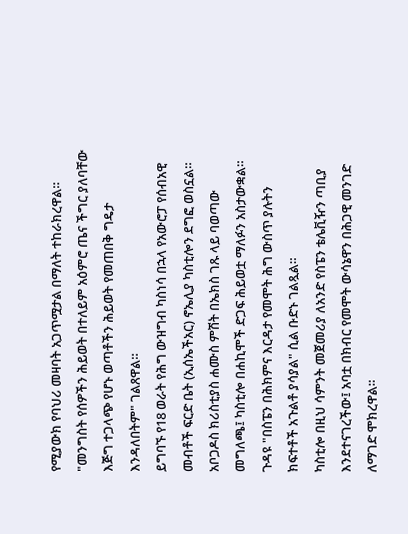የሚያውክ የባህሪ መዛባት አጋጥሟታል በማለት ተከራክረዋል።
"መንግስት የሰዎችን ሕይወት በተለይም አዕምሮ ጤና ችግር ያለባቸው እጅግ ተጋላጭ የሆኑ ወጣቶችን ሕይወት የመጠበቅ ግዴታ እንዳለበትም" ገልጸዋል።
ይግባኙ የ18 ወራት የሕግ ውዝግብ ካስነሳ በኋላ የአውሮፓ የሰብአዊ መብቶች ፍርድ ቤት (ኢሰኤችአር) ኖኤሊያ ካስቲሎን ደግፎ ወስኗል።
አቦጋዶስ ክሪስቲያስ ሐሙስ ምሽት በኤክስ ገጹ ላይ ባወጣው መግለጫ፤ ካስቲሎ በሐኪሞች ድጋፍ ሕይወቷ ማለፉን አስታውቋል። ጉዳዩ "በስፔን በሕክምና እርዳታ የመሞት ሕግ ውስጥ ያሉትን ክፍተቶች አጉልቶ ያሳያል" ሲል ቡድኑ ገልጿል።
ካስቲሎ በዚህ ሳምንት መጀመሪያ ለአንድ የስፔን ቴሌቪዥን ጣቢያ እንደተናገረችው፤ አባቷ በክብር የመሞት ውሳኔዋን በሕጋዊ መንገድ ለማገድ ሞክረዋል።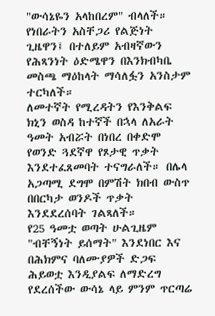"ውሳኔዬን አላከበረም" ብላለች።
የነበራትን አስቸጋሪ የልጅነት ጊዜዋን፤ በተለይም አብዛኛውን የሕጻንነት ዕድሜዋን በእንክብካቤ መስጫ ማዕከላት ማሳለፏን አንስታም ተርካለች።
ለመተኛት የሚረዳትን የእንቅልፍ ክኒን ወስዳ ከተኛች በኋላ ለአራት ዓመት አብሯት በነበረ በቀድሞ የወንድ ጓደኛዋ የጾታዊ ጥቃት እንደተፈጸመባት ተናግራለች። በሌላ አጋጣሚ ደግሞ በምሽት ክበብ ውስጥ በበርካታ ወንዶች ጥቃት እንደደረሰባት ገልጻለች።
የ25 ዓመቷ ወጣት ሁልጊዜም "ብቸኝነት ይሰማት" እንደነበር እና በሕክምና ባለሙያዎች ድጋፍ ሕይወቷ እንዲያልፍ ለማድረግ የደረሰችው ውሳኔ ላይ ምንም ጥርጣሬ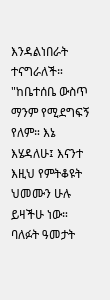እንዳልነበራት ተናግራለች።
"ከቤተሰቤ ውስጥ ማንም የሚደግፍኝ የለም። እኔ እሄዳለሁ፤ እናንተ እዚህ የምትቆዩት ህመሙን ሁሉ ይዛችሁ ነው። ባለፉት ዓመታት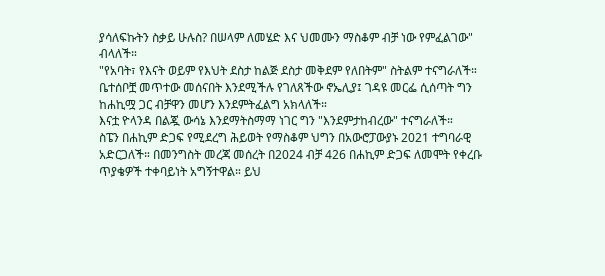ያሳለፍኩትን ስቃይ ሁሉስ? በሠላም ለመሄድ እና ህመሙን ማስቆም ብቻ ነው የምፈልገው" ብላለች።
"የአባት፣ የእናት ወይም የእህት ደስታ ከልጅ ደስታ መቅደም የለበትም" ስትልም ተናግራለች።
ቤተሰቦቿ መጥተው መሰናበት እንደሚችሉ የገለጸችው ኖኤሊያ፤ ገዳዩ መርፌ ሲሰጣት ግን ከሐኪሟ ጋር ብቻዋን መሆን እንደምትፈልግ አክላለች።
እናቷ ዮላንዳ በልጇ ውሳኔ እንደማትስማማ ነገር ግን "እንደምታከብረው" ተናግራለች።
ስፔን በሐኪም ድጋፍ የሚደረግ ሕይወት የማስቆም ህግን በአውሮፓውያኑ 2021 ተግባራዊ አድርጋለች። በመንግስት መረጃ መሰረት በ2024 ብቻ 426 በሐኪም ድጋፍ ለመሞት የቀረቡ ጥያቄዎች ተቀባይነት አግኝተዋል። ይህ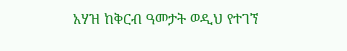አሃዝ ከቅርብ ዓመታት ወዲህ የተገኘ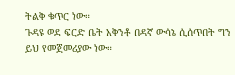ትልቅ ቁጥር ነው።
ጉዳዩ ወደ ፍርድ ቤት አቅንቶ በዳኛ ውሳኔ ሲሰጥበት ግን ይህ የመጀመሪያው ነው።